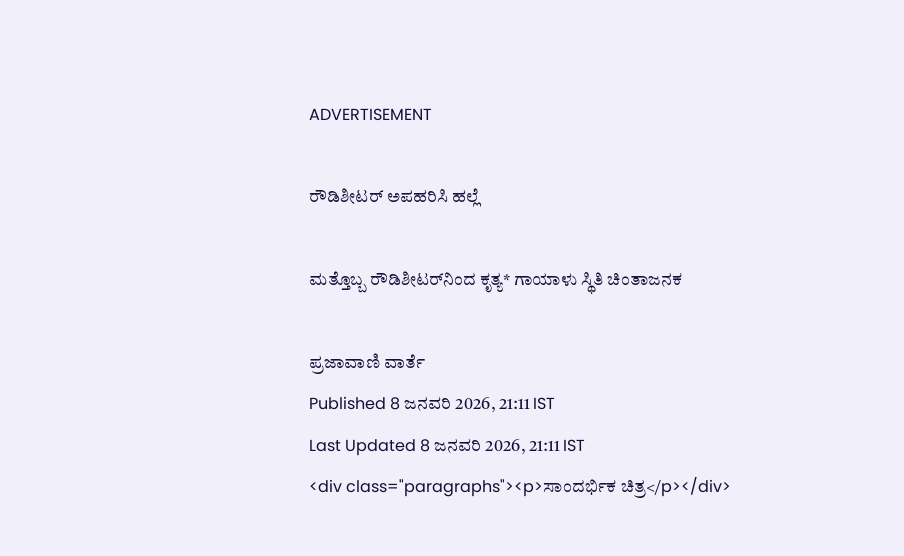ADVERTISEMENT

ರೌಡಿಶೀಟರ್‌ ಅಪಹರಿಸಿ ಹಲ್ಲೆ

ಮತ್ತೊಬ್ಬ ರೌಡಿಶೀಟರ್‌ನಿಂದ ಕೃತ್ಯ* ಗಾಯಾಳು ಸ್ಥಿತಿ ಚಿಂತಾಜನಕ

ಪ್ರಜಾವಾಣಿ ವಾರ್ತೆ
Published 8 ಜನವರಿ 2026, 21:11 IST
Last Updated 8 ಜನವರಿ 2026, 21:11 IST
<div class="paragraphs"><p>ಸಾಂದರ್ಭಿಕ ಚಿತ್ರ</p></div>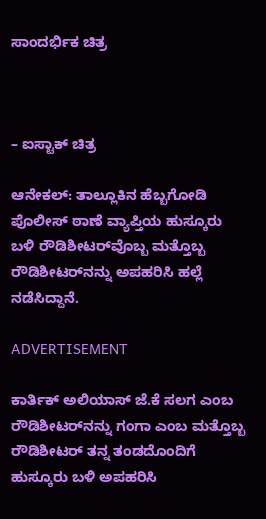ಸಾಂದರ್ಭಿಕ ಚಿತ್ರ



– ಐಸ್ಟಾಕ್ ಚಿತ್ರ

ಆನೇಕಲ್: ತಾಲ್ಲೂಕಿನ ಹೆಬ್ಬಗೋಡಿ ಪೊಲೀಸ್‌ ಠಾಣೆ ವ್ಯಾಪ್ತಿಯ ಹುಸ್ಕೂರು ಬಳಿ ರೌಡಿಶೀಟರ್‌ವೊಬ್ಬ ಮತ್ತೊಬ್ಬ ರೌಡಿಶೀಟರ್‌ನನ್ನು ಅಪಹರಿಸಿ ಹಲ್ಲೆ ನಡೆಸಿದ್ದಾನೆ.

ADVERTISEMENT

ಕಾರ್ತಿಕ್‌ ಅಲಿಯಾಸ್‌ ಜೆ.ಕೆ ಸಲಗ ಎಂಬ ರೌಡಿಶೀಟರ್‌ನನ್ನು ಗಂಗಾ ಎಂಬ ಮತ್ತೊಬ್ಬ ರೌಡಿಶೀಟರ್‌ ತನ್ನ ತಂಡದೊಂದಿಗೆ ಹುಸ್ಕೂರು ಬಳಿ ಅಪಹರಿಸಿ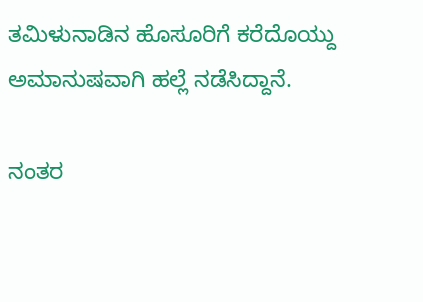ತಮಿಳುನಾಡಿನ ಹೊಸೂರಿಗೆ ಕರೆದೊಯ್ದು ಅಮಾನುಷವಾಗಿ ಹಲ್ಲೆ ನಡೆಸಿದ್ದಾನೆ.

ನಂತರ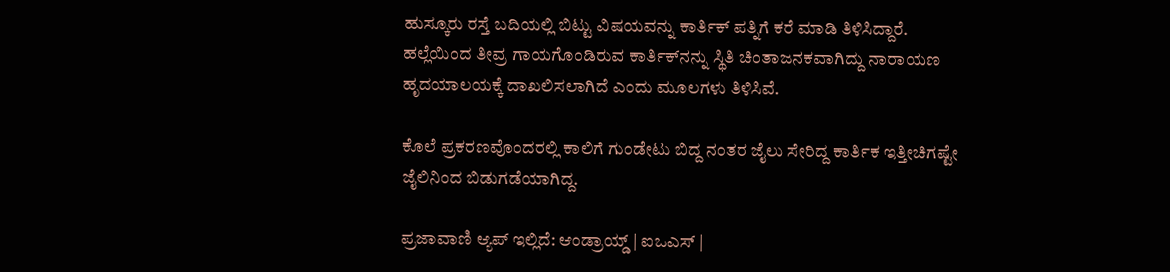ಹುಸ್ಕೂರು ರಸ್ತೆ ಬದಿಯಲ್ಲಿ ಬಿಟ್ಟು ವಿಷಯವನ್ನು ಕಾರ್ತಿಕ್‌ ಪತ್ನಿಗೆ ಕರೆ ಮಾಡಿ ತಿಳಿಸಿದ್ದಾರೆ. ಹಲ್ಲೆಯಿಂದ ತೀವ್ರ ಗಾಯಗೊಂಡಿರುವ ಕಾರ್ತಿಕ್‌ನನ್ನು ಸ್ಥಿತಿ ಚಿಂತಾಜನಕವಾಗಿದ್ದು ನಾರಾಯಣ ಹೃದಯಾಲಯಕ್ಕೆ ದಾಖಲಿಸಲಾಗಿದೆ ಎಂದು ಮೂಲಗಳು ತಿಳಿಸಿವೆ.

ಕೊಲೆ ಪ್ರಕರಣವೊಂದರಲ್ಲಿ ಕಾಲಿಗೆ ಗುಂಡೇಟು ಬಿದ್ದ ನಂತರ ಜೈಲು ಸೇರಿದ್ದ ಕಾರ್ತಿಕ ಇತ್ತೀಚಿಗಷ್ಟೇ ಜೈಲಿನಿಂದ ಬಿಡುಗಡೆಯಾಗಿದ್ದ.

ಪ್ರಜಾವಾಣಿ ಆ್ಯಪ್ ಇಲ್ಲಿದೆ: ಆಂಡ್ರಾಯ್ಡ್ | ಐಒಎಸ್ |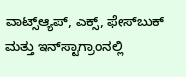ವಾಟ್ಸ್ಆ್ಯಪ್, ಎಕ್ಸ್, ಫೇಸ್‌ಬುಕ್ ಮತ್ತು ಇನ್‌ಸ್ಟಾಗ್ರಾಂನಲ್ಲಿ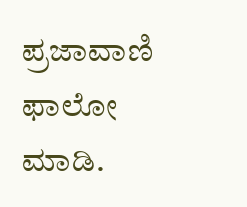ಪ್ರಜಾವಾಣಿ ಫಾಲೋ ಮಾಡಿ.